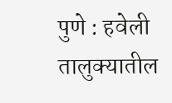पुणे : हवेली तालुक्यातील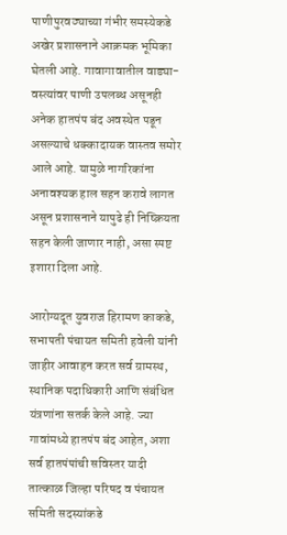पाणीपुरवठ्याच्या गंभीर समस्येकडे अखेर प्रशासनाने आक्रमक भूमिका घेतली आहे. गावागावातील वाड्या-वस्त्यांवर पाणी उपलब्ध असूनही अनेक हातपंप बंद अवस्थेत पडून असल्याचे धक्कादायक वास्तव समोर आले आहे. यामुळे नागरिकांना अनावश्यक हाल सहन करावे लागत असून प्रशासनाने यापुढे ही निष्क्रियता सहन केली जाणार नाही, असा स्पष्ट इशारा दिला आहे.

आरोग्यदूत युवराज हिरामण काकडे, सभापती पंचायत समिती हवेली यांनी जाहीर आवाहन करत सर्व ग्रामस्थ, स्थानिक पदाधिकारी आणि संबंधित यंत्रणांना सतर्क केले आहे. ज्या गावांमध्ये हातपंप बंद आहेत, अशा सर्व हातपंपांची सविस्तर यादी तात्काळ जिल्हा परिषद व पंचायत समिती सदस्यांकडे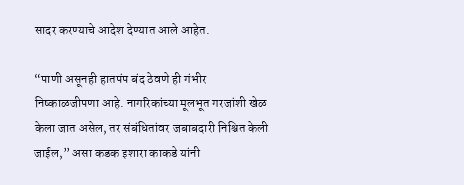सादर करण्याचे आदेश देण्यात आले आहेत.

“पाणी असूनही हातपंप बंद ठेवणे ही गंभीर निष्काळजीपणा आहे. नागरिकांच्या मूलभूत गरजांशी खेळ केला जात असेल, तर संबंधितांवर जबाबदारी निश्चित केली जाईल,” असा कडक इशारा काकडे यांनी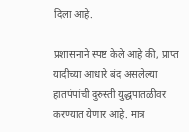दिला आहे.

प्रशासनाने स्पष्ट केले आहे की, प्राप्त यादीच्या आधारे बंद असलेल्या हातपंपांची दुरुस्ती युद्धपातळीवर करण्यात येणार आहे. मात्र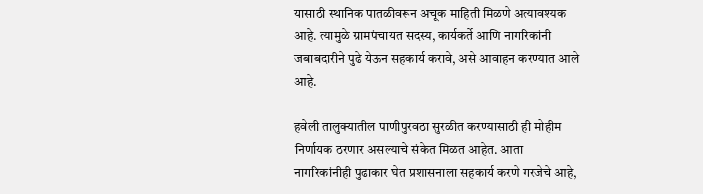यासाठी स्थानिक पातळीवरून अचूक माहिती मिळणे अत्यावश्यक आहे. त्यामुळे ग्रामपंचायत सदस्य, कार्यकर्ते आणि नागरिकांनी जबाबदारीने पुढे येऊन सहकार्य करावे, असे आवाहन करण्यात आले आहे.

हवेली तालुक्यातील पाणीपुरवठा सुरळीत करण्यासाठी ही मोहीम निर्णायक ठरणार असल्याचे संकेत मिळत आहेत. आता नागरिकांनीही पुढाकार घेत प्रशासनाला सहकार्य करणे गरजेचे आहे,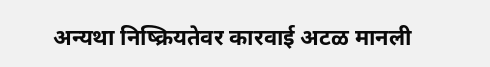अन्यथा निष्क्रियतेवर कारवाई अटळ मानली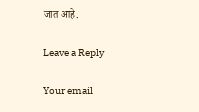जात आहे.

Leave a Reply

Your email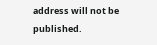address will not be published.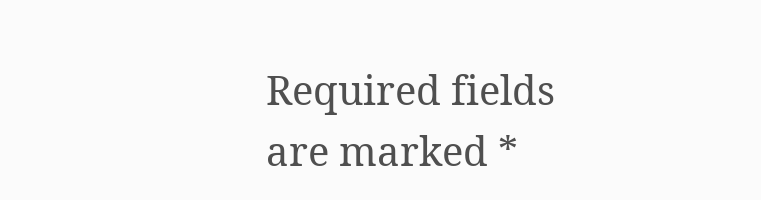Required fields are marked *